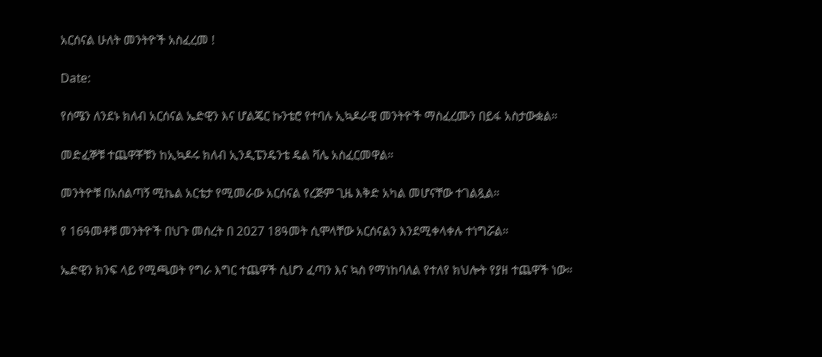አርሰናል ሁለት መንትዮች አስፈረመ !

Date:

የሰሜን ለንደኑ ክለብ አርሰናል ኤድዊን እና ሆልጄር ኩንቴሮ የተባሉ ኢኳዶራዊ መንትዮች ማስፈረሙን በይፋ አስታውቋል።

መድፈኞቹ ተጨዋቾቹን ከኢኳዶሩ ክለብ ኢንዲፔንዴንቴ ዴል ቫሌ አስፈርመዋል።

መንትዮቹ በአሰልጣኝ ሚኬል አርቴታ የሚመራው አርሰናል የረጅም ጊዜ እቅድ አካል መሆናቸው ተገልጿል።

የ 16ዓመቶቹ መንትዮች በህጉ መሰረት በ 2027 18ዓመት ሲሞላቸው አርሰናልን እንደሚቀላቀሉ ተነግሯል።

ኤድዊን ክንፍ ላይ የሚጫወት የግራ እግር ተጨዋች ሲሆን ፈጣን እና ኳስ የማነከባለል የተለየ ክህሎት የያዘ ተጨዋች ነው።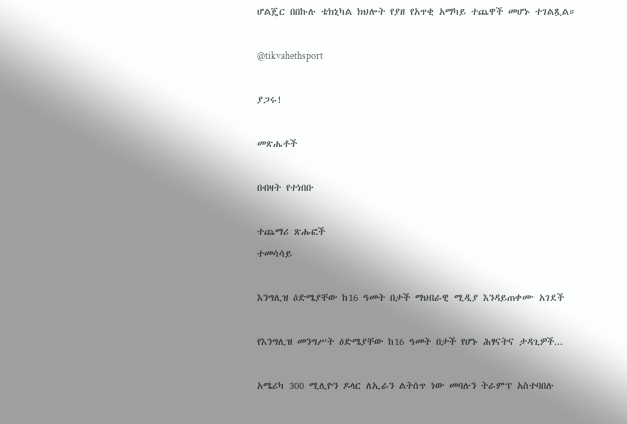ሆልጄር በበኩሉ ቴክኒካል ክህሎት የያዘ የአጥቂ አማካይ ተጨዋች መሆኑ ተገልጿል።

@tikvahethsport

ያጋሩ!

መጽሔቶች

በብዛት የተነበቡ

ተጨማሪ ጽሑፎች
ተመሳሳይ

እንግሊዝ ዕድሜያቸው ከ16 ዓመት በታች ማህበራዊ ሚዲያ እንዳይጠቀሙ አገደች

የእንግሊዝ መንግሥት ዕድሜያቸው ከ16 ዓመት በታች የሆኑ ሕፃናትና ታዳጊዎች...

አሜሪካ 300 ሚሊዮን ዶላር ለኢራን ልትሰጥ ነው መባሉን ትራምፕ አስተባበሉ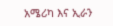አሜሪካ እና ኢራን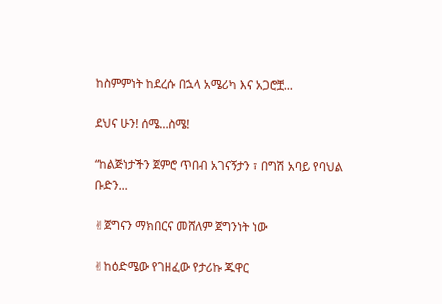ከስምምነት ከደረሱ በኋላ አሜሪካ እና አጋሮቿ...

ደህና ሁን! ሰሜ…ስሜ!

“ከልጅነታችን ጀምሮ ጥበብ አገናኝታን ፣ በግሽ አባይ የባህል ቡድን...

✌ጀግናን ማክበርና መሸለም ጀግንነት ነው

✌ከዕድሜው የገዘፈው የታሪኩ ጁዋር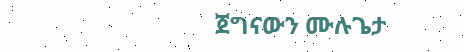ጀግናውን ሙሉጌታ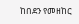ከበደን የመዘከር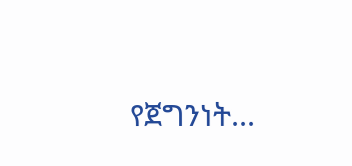የጀግንነት...